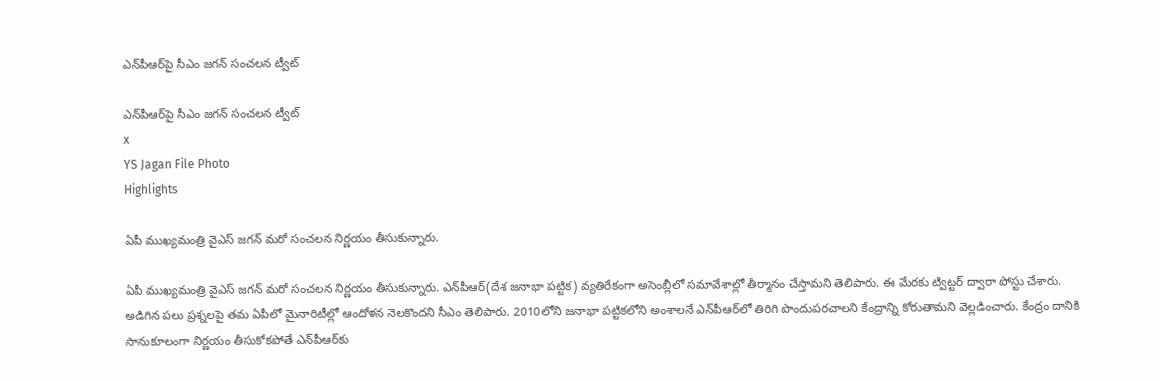ఎన్‌పీఆర్‌పై సీఎం జగన్ సంచలన ట్వీట్

ఎన్‌పీఆర్‌పై సీఎం జగన్ సంచలన ట్వీట్
x
YS Jagan File Photo
Highlights

ఏపీ ముఖ్యమంత్రి వైఎస్ జగన్ మరో సంచలన నిర‌్ణయం తీసుకున్నారు.

ఏపీ ముఖ్యమంత్రి వైఎస్ జగన్ మరో సంచలన నిర‌్ణయం తీసుకున్నారు. ఎన్‌పీఆర్(దేశ జనాభా పట్టిక) వ్యతిరేకంగా అసెంబ్లీలో సమావేశాల్లో తీర్మానం చేస్తామని తెలిపారు. ఈ మేరకు ట్విట్టర్ ద్వారా పోస్టు చేశారు. అడిగిన పలు ప్రశ్నలపై తమ ఏపీలో మైనారిటీల్లో ఆందోళన నెలకొందని సీఎం తెలిపారు. 2010లోని జనాభా పట్టికలోని అంశాలనే ఎన్‌పీఆర్‌లో తిరిగి పొందుపరచాలని కేంద్రాన్ని కోరుతామని వెల్లడించారు. కేంద్రం దానికి సానుకూలంగా నిర్ణయం తీసుకోకపోతే ఎన్‌పీఆర్‌కు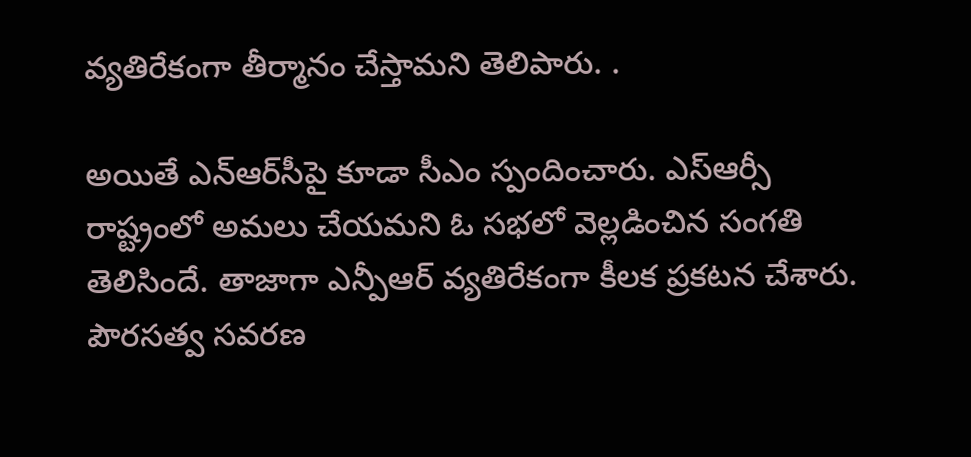వ్యతిరేకంగా తీర్మానం చేస్తామని తెలిపారు. .

అయితే ఎన్‌ఆర్‌సీపై కూడా సీఎం స్పందించారు. ఎస్ఆర్సీ రాష్ట్రంలో అమలు చేయమని ఓ సభలో వెల్లడించిన సంగతి తెలిసిందే. తాజాగా ఎన్పీఆర్ వ్యతిరేకంగా కీలక ప్రకటన చేశారు. పౌరసత్వ సవరణ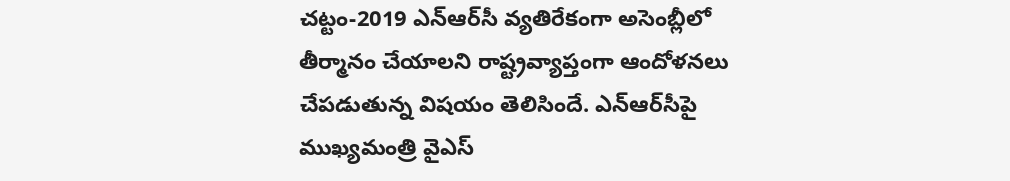చట్టం-2019 ఎన్‌ఆర్‌సీ వ్యతిరేకంగా అసెంబ్లీలో తీర్మానం చేయాలని రాష్ట్రవ్యాప్తంగా ఆందోళనలు చేపడుతున్న విషయం తెలిసిందే. ఎన్ఆర్‌సీపై ముఖ్యమంత్రి వైఎస్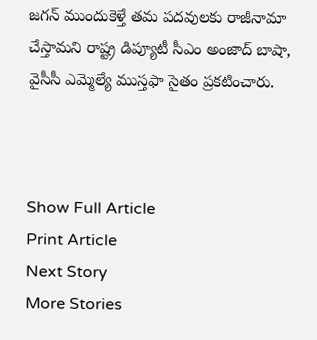జగన్ ముందుకెళ్తే తమ పదవులకు రాజీనామా చేస్తామని రాష్ట్ర డిప్యూటీ సీఎం అంజాద్ బాషా, వైసీసీ ఎమ్మెల్యే ముస్తఫా సైతం ప్రకటించారు.



Show Full Article
Print Article
Next Story
More Stories